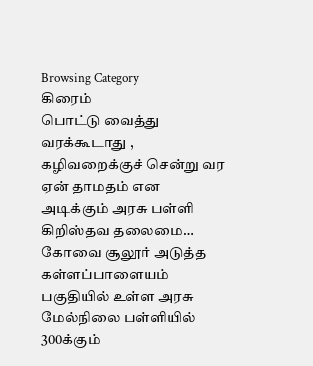Browsing Category
கிரைம்
பொட்டு வைத்து வரக்கூடாது , கழிவறைக்குச் சென்று வர ஏன் தாமதம் என அடிக்கும் அரசு பள்ளி கிறிஸ்தவ தலைமை…
கோவை சூலூர் அடுத்த கள்ளப்பாளையம் பகுதியில் உள்ள அரசு மேல்நிலை பள்ளியில் 300க்கும்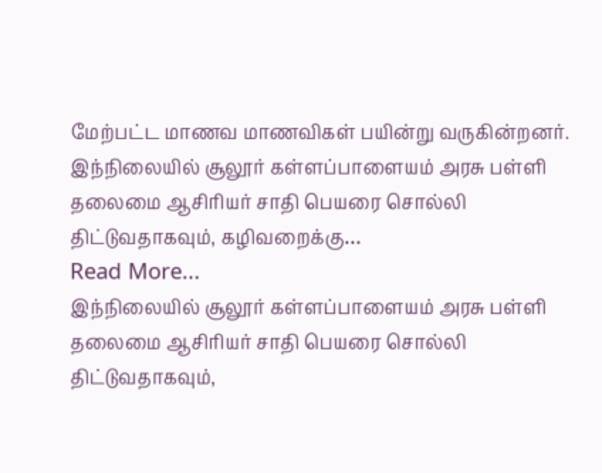மேற்பட்ட மாணவ மாணவிகள் பயின்று வருகின்றனர்.
இந்நிலையில் சூலூர் கள்ளப்பாளையம் அரசு பள்ளி தலைமை ஆசிரியர் சாதி பெயரை சொல்லி திட்டுவதாகவும், கழிவறைக்கு…
Read More...
இந்நிலையில் சூலூர் கள்ளப்பாளையம் அரசு பள்ளி தலைமை ஆசிரியர் சாதி பெயரை சொல்லி திட்டுவதாகவும்,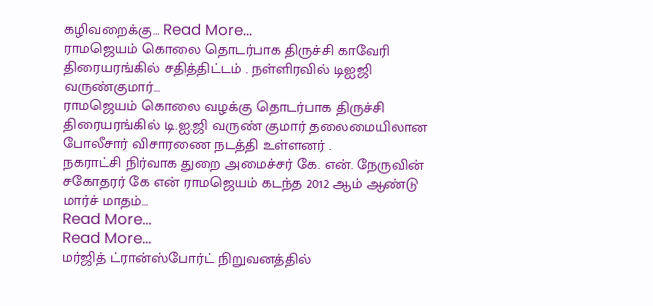கழிவறைக்கு… Read More...
ராமஜெயம் கொலை தொடர்பாக திருச்சி காவேரி திரையரங்கில் சதித்திட்டம் . நள்ளிரவில் டிஐஜி வருண்குமார்…
ராமஜெயம் கொலை வழக்கு தொடர்பாக திருச்சி திரையரங்கில் டி.ஐ.ஜி வருண் குமார் தலைமையிலான போலீசார் விசாரணை நடத்தி உள்ளனர் .
நகராட்சி நிர்வாக துறை அமைச்சர் கே. என். நேருவின் சகோதரர் கே என் ராமஜெயம் கடந்த 2012 ஆம் ஆண்டு மார்ச் மாதம்…
Read More...
Read More...
மர்ஜித் ட்ரான்ஸ்போர்ட் நிறுவனத்தில்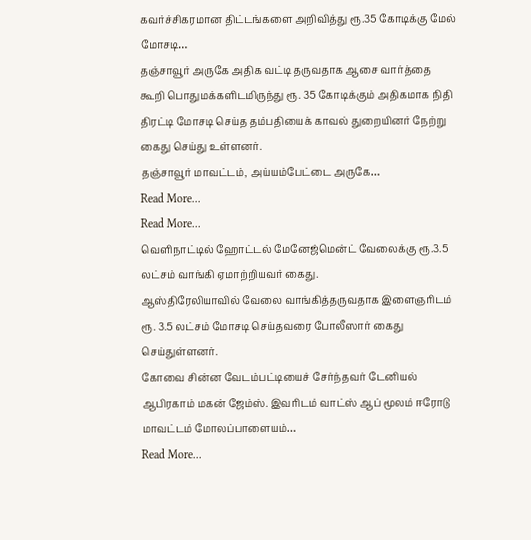கவர்ச்சிகரமான திட்டங்களை அறிவித்து ரூ.35 கோடிக்கு மேல் மோசடி…
தஞ்சாவூர் அருகே அதிக வட்டி தருவதாக ஆசை வார்த்தை கூறி பொதுமக்களிடமிருந்து ரூ. 35 கோடிக்கும் அதிகமாக நிதி திரட்டி மோசடி செய்த தம்பதியைக் காவல் துறையினர் நேற்று கைது செய்து உள்ளனர்.
தஞ்சாவூர் மாவட்டம், அய்யம்பேட்டை அருகே…
Read More...
Read More...
வெளிநாட்டில் ஹோட்டல் மேனேஜ்மென்ட் வேலைக்கு ரூ.3.5 லட்சம் வாங்கி ஏமாற்றியவர் கைது.
ஆஸ்திரேலியாவில் வேலை வாங்கித்தருவதாக இளைஞரிடம் ரூ. 3.5 லட்சம் மோசடி செய்தவரை போலீஸார் கைது செய்துள்ளனர்.
கோவை சின்ன வேடம்பட்டியைச் சேர்ந்தவர் டேனியல் ஆபிரகாம் மகன் ஜேம்ஸ். இவரிடம் வாட்ஸ் ஆப் மூலம் ஈரோடு மாவட்டம் மோலப்பாளையம்…
Read More...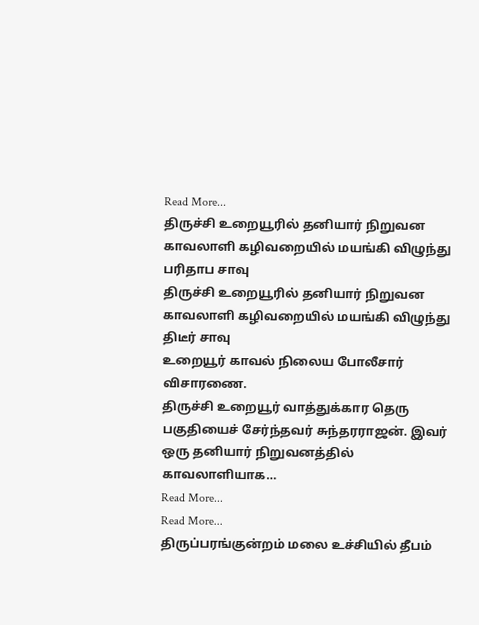Read More...
திருச்சி உறையூரில் தனியார் நிறுவன காவலாளி கழிவறையில் மயங்கி விழுந்து பரிதாப சாவு
திருச்சி உறையூரில் தனியார் நிறுவன காவலாளி கழிவறையில் மயங்கி விழுந்து திடீர் சாவு
உறையூர் காவல் நிலைய போலீசார் விசாரணை.
திருச்சி உறையூர் வாத்துக்கார தெரு பகுதியைச் சேர்ந்தவர் சுந்தரராஜன். இவர் ஒரு தனியார் நிறுவனத்தில் காவலாளியாக…
Read More...
Read More...
திருப்பரங்குன்றம் மலை உச்சியில் தீபம்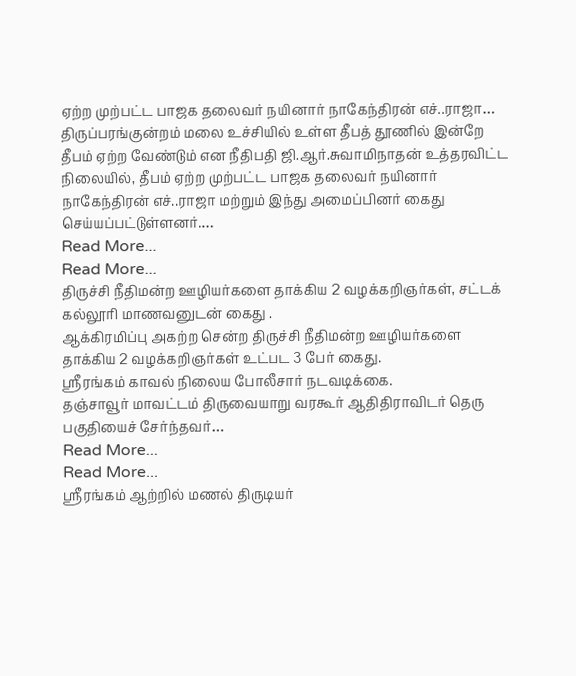ஏற்ற முற்பட்ட பாஜக தலைவர் நயினார் நாகேந்திரன் எச்..ராஜா…
திருப்பரங்குன்றம் மலை உச்சியில் உள்ள தீபத் தூணில் இன்றே தீபம் ஏற்ற வேண்டும் என நீதிபதி ஜி.ஆர்.சுவாமிநாதன் உத்தரவிட்ட நிலையில், தீபம் ஏற்ற முற்பட்ட பாஜக தலைவர் நயினார் நாகேந்திரன் எச்..ராஜா மற்றும் இந்து அமைப்பினர் கைது செய்யப்பட்டுள்ளனர்.…
Read More...
Read More...
திருச்சி நீதிமன்ற ஊழியர்களை தாக்கிய 2 வழக்கறிஞர்கள், சட்டக் கல்லூரி மாணவனுடன் கைது .
ஆக்கிரமிப்பு அகற்ற சென்ற திருச்சி நீதிமன்ற ஊழியர்களை தாக்கிய 2 வழக்கறிஞர்கள் உட்பட 3 பேர் கைது.
ஸ்ரீரங்கம் காவல் நிலைய போலீசார் நடவடிக்கை.
தஞ்சாவூர் மாவட்டம் திருவையாறு வரகூர் ஆதிதிராவிடர் தெரு பகுதியைச் சேர்ந்தவர்…
Read More...
Read More...
ஸ்ரீரங்கம் ஆற்றில் மணல் திருடியர்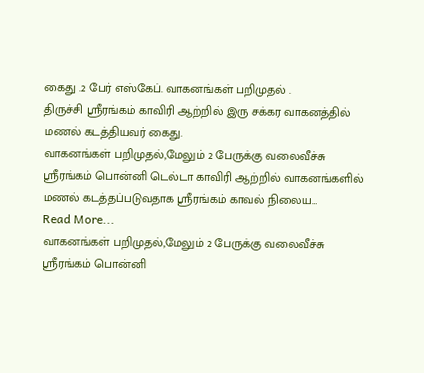கைது .2 பேர் எஸ்கேப். வாகனங்கள் பறிமுதல் .
திருச்சி ஸ்ரீரங்கம் காவிரி ஆற்றில் இரு சக்கர வாகனத்தில் மணல் கடத்தியவர் கைது.
வாகனங்கள் பறிமுதல்,மேலும் 2 பேருக்கு வலைவீச்சு
ஸ்ரீரங்கம் பொன்னி டெல்டா காவிரி ஆற்றில் வாகனங்களில் மணல் கடத்தப்படுவதாக ஸ்ரீரங்கம் காவல் நிலைய…
Read More...
வாகனங்கள் பறிமுதல்,மேலும் 2 பேருக்கு வலைவீச்சு
ஸ்ரீரங்கம் பொன்னி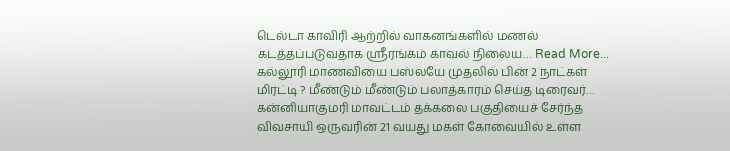டெல்டா காவிரி ஆற்றில் வாகனங்களில் மணல் கடத்தப்படுவதாக ஸ்ரீரங்கம் காவல் நிலைய… Read More...
கல்லூரி மாணவியை பஸ்லயே முதலில் பின் 2 நாட்கள் மிரட்டி ? மீண்டும் மீண்டும் பலாத்காரம் செய்த டிரைவர்…
கன்னியாகுமரி மாவட்டம் தக்கலை பகுதியைச் சேர்ந்த விவசாயி ஒருவரின் 21 வயது மகள் கோவையில் உள்ள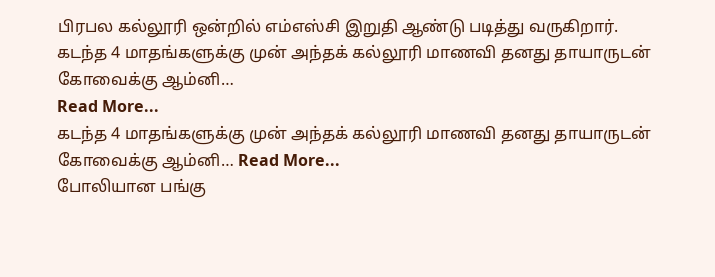பிரபல கல்லூரி ஒன்றில் எம்எஸ்சி இறுதி ஆண்டு படித்து வருகிறார்.
கடந்த 4 மாதங்களுக்கு முன் அந்தக் கல்லூரி மாணவி தனது தாயாருடன் கோவைக்கு ஆம்னி…
Read More...
கடந்த 4 மாதங்களுக்கு முன் அந்தக் கல்லூரி மாணவி தனது தாயாருடன் கோவைக்கு ஆம்னி… Read More...
போலியான பங்கு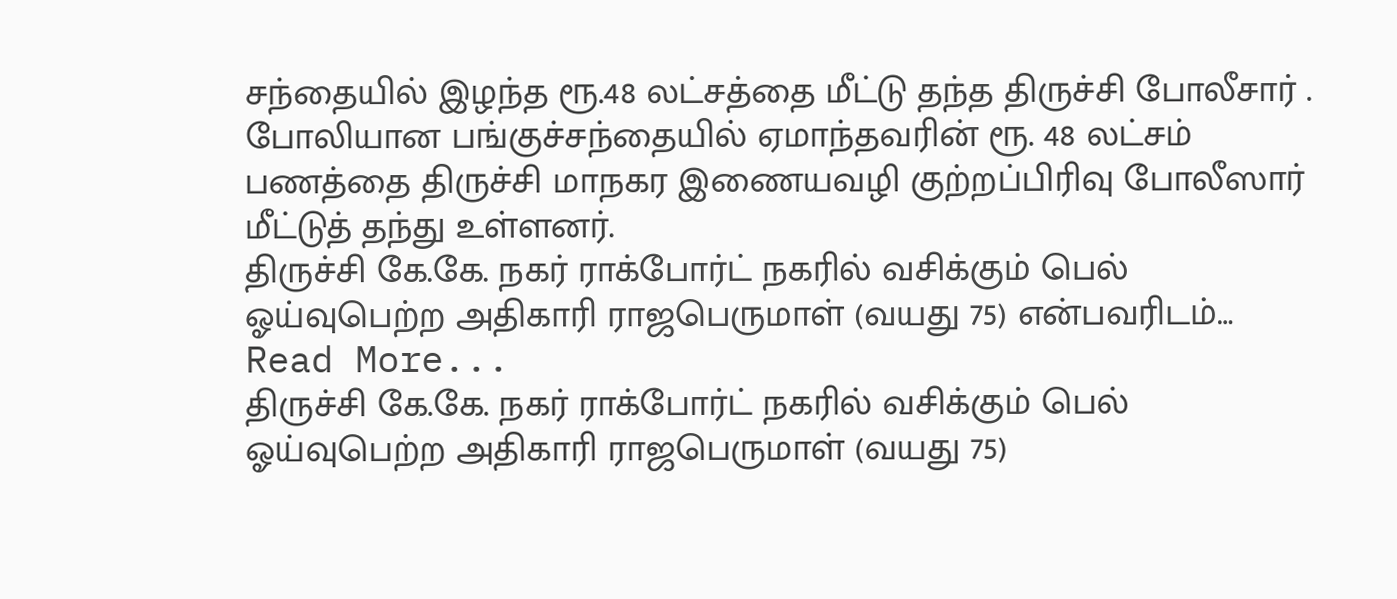சந்தையில் இழந்த ரூ.48 லட்சத்தை மீட்டு தந்த திருச்சி போலீசார் .
போலியான பங்குச்சந்தையில் ஏமாந்தவரின் ரூ. 48 லட்சம் பணத்தை திருச்சி மாநகர இணையவழி குற்றப்பிரிவு போலீஸார் மீட்டுத் தந்து உள்ளனர்.
திருச்சி கே.கே. நகர் ராக்போர்ட் நகரில் வசிக்கும் பெல் ஓய்வுபெற்ற அதிகாரி ராஜபெருமாள் (வயது 75) என்பவரிடம்…
Read More...
திருச்சி கே.கே. நகர் ராக்போர்ட் நகரில் வசிக்கும் பெல் ஓய்வுபெற்ற அதிகாரி ராஜபெருமாள் (வயது 75)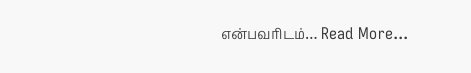என்பவரிடம்… Read More...